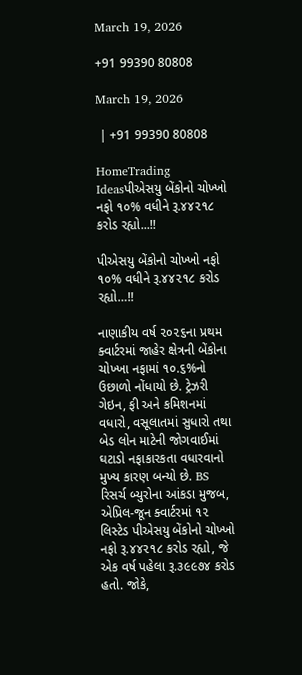March 19, 2026

+91 99390 80808

March 19, 2026

 | +91 99390 80808

HomeTrading Ideasપીએસયુ બેંકોનો ચોખ્ખો નફો ૧૦% વધીને રૂ.૪૪૨૧૮ કરોડ રહ્યો...!!

પીએસયુ બેંકોનો ચોખ્ખો નફો ૧૦% વધીને રૂ.૪૪૨૧૮ કરોડ રહ્યો…!!

નાણાકીય વર્ષ ૨૦૨૬ના પ્રથમ ક્વાર્ટરમાં જાહેર ક્ષેત્રની બેંકોના ચોખ્ખા નફામાં ૧૦.૬%નો ઉછાળો નોંધાયો છે. ટ્રેઝરી ગેઇન, ફી અને કમિશનમાં વધારો, વસૂલાતમાં સુધારો તથા બેડ લોન માટેની જોગવાઈમાં ઘટાડો નફાકારકતા વધારવાનો મુખ્ય કારણ બન્યો છે. BS રિસર્ચ બ્યુરોના આંકડા મુજબ, એપ્રિલ-જૂન ક્વાર્ટરમાં ૧૨ લિસ્ટેડ પીએસયુ બેંકોનો ચોખ્ખો નફો રૂ.૪૪૨૧૮ કરોડ રહ્યો, જે એક વર્ષ પહેલા રૂ.૩૯૯૭૪ કરોડ હતો. જોકે,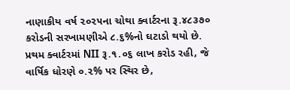નાણાકીય વર્ષ ૨૦૨૫ના ચોથા ક્વાર્ટરના રૂ.૪૮૩૭૦ કરોડની સરખામણીએ ૮.૬%નો ઘટાડો થયો છે.
પ્રથમ ક્વાર્ટરમાં NII રૂ.૧.૦૬ લાખ કરોડ રહી, જે વાર્ષિક ધોરણે ૦.૨% પર સ્થિર છે,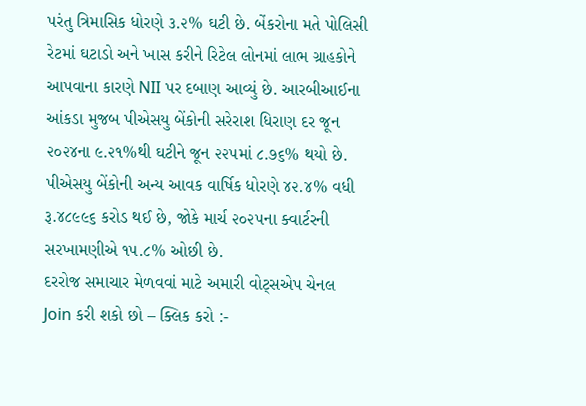પરંતુ ત્રિમાસિક ધોરણે ૩.૨% ઘટી છે. બેંકરોના મતે પોલિસી રેટમાં ઘટાડો અને ખાસ કરીને રિટેલ લોનમાં લાભ ગ્રાહકોને આપવાના કારણે NII પર દબાણ આવ્યું છે. આરબીઆઈના આંકડા મુજબ પીએસયુ બેંકોની સરેરાશ ધિરાણ દર જૂન ૨૦૨૪ના ૯.૨૧%થી ઘટીને જૂન ૨૨૫માં ૮.૭૬% થયો છે. પીએસયુ બેંકોની અન્ય આવક વાર્ષિક ધોરણે ૪૨.૪% વધી રૂ.૪૮૯૯૬ કરોડ થઈ છે, જોકે માર્ચ ૨૦૨૫ના ક્વાર્ટરની સરખામણીએ ૧૫.૮% ઓછી છે.
દરરોજ સમાચાર મેળવવાં માટે અમારી વોટ્સએપ ચેનલ Join કરી શકો છો – ક્લિક કરો :-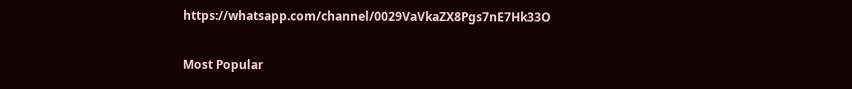https://whatsapp.com/channel/0029VaVkaZX8Pgs7nE7Hk33O

Most Popular